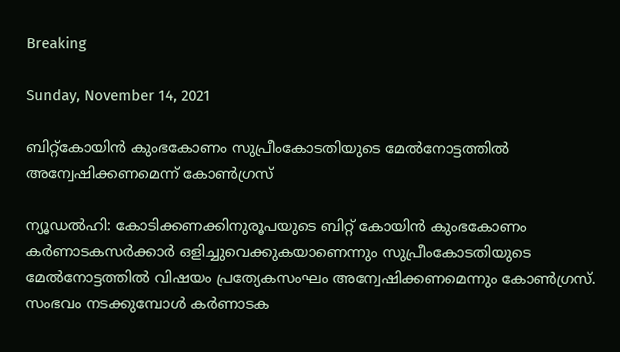Breaking

Sunday, November 14, 2021

ബിറ്റ്‌കോയിൻ കുംഭകോണം സുപ്രീംകോടതിയുടെ മേൽനോട്ടത്തിൽ അന്വേഷിക്കണമെന്ന് കോൺഗ്രസ്

ന്യൂഡൽഹി: കോടിക്കണക്കിനുരൂപയുടെ ബിറ്റ് കോയിൻ കുംഭകോണം കർണാടകസർക്കാർ ഒളിച്ചുവെക്കുകയാണെന്നും സുപ്രീംകോടതിയുടെ മേൽനോട്ടത്തിൽ വിഷയം പ്രത്യേകസംഘം അന്വേഷിക്കണമെന്നും കോൺഗ്രസ്. സംഭവം നടക്കുമ്പോൾ കർണാടക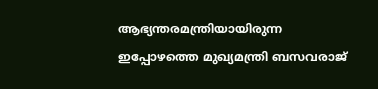ആഭ്യന്തരമന്ത്രിയായിരുന്ന ഇപ്പോഴത്തെ മുഖ്യമന്ത്രി ബസവരാജ്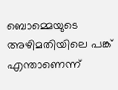ബൊമ്മെയുടെ അഴിമതിയിലെ പങ്ക് എന്താണെന്ന്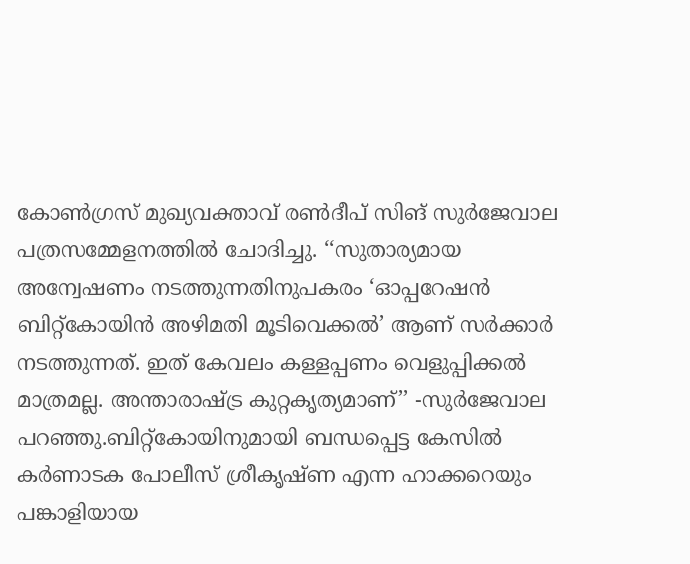കോൺഗ്രസ് മുഖ്യവക്താവ് രൺദീപ് സിങ് സുർജേവാല പത്രസമ്മേളനത്തിൽ ചോദിച്ചു. ‘‘സുതാര്യമായ അന്വേഷണം നടത്തുന്നതിനുപകരം ‘ഓപ്പറേഷൻ ബിറ്റ്‌കോയിൻ അഴിമതി മൂടിവെക്കൽ’ ആണ് സർക്കാർ നടത്തുന്നത്. ഇത് കേവലം കള്ളപ്പണം വെളുപ്പിക്കൽ മാത്രമല്ല. അന്താരാഷ്ട്ര കുറ്റകൃത്യമാണ്’’ -സുർജേവാല പറഞ്ഞു.ബിറ്റ്‌കോയിനുമായി ബന്ധപ്പെട്ട കേസിൽ കർണാടക പോലീസ് ശ്രീകൃഷ്ണ എന്ന ഹാക്കറെയും പങ്കാളിയായ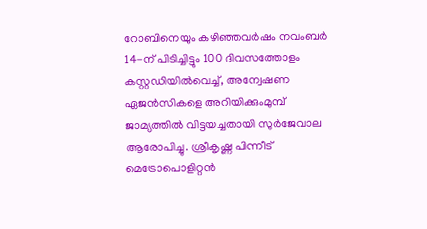റോബിനെയും കഴിഞ്ഞവർഷം നവംബർ 14-ന് പിടിച്ചിട്ടും 100 ദിവസത്തോളം കസ്റ്റഡിയിൽവെച്ച്, അന്വേഷണ ഏജൻസികളെ അറിയിക്കുംമുമ്പ് ജാമ്യത്തിൽ വിട്ടയച്ചതായി സുർജേവാല ആരോപിച്ചു. ശ്രീകൃഷ്ണ പിന്നീട് മെട്രോപൊളിറ്റൻ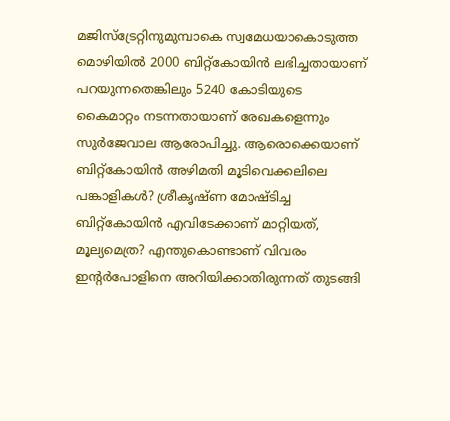മജിസ്‌ട്രേറ്റിനുമുമ്പാകെ സ്വമേധയാകൊടുത്ത മൊഴിയിൽ 2000 ബിറ്റ്‌കോയിൻ ലഭിച്ചതായാണ് പറയുന്നതെങ്കിലും 5240 കോടിയുടെ കൈമാറ്റം നടന്നതായാണ് രേഖകളെന്നും സുർജേവാല ആരോപിച്ചു. ആരൊക്കെയാണ് ബിറ്റ്‌കോയിൻ അഴിമതി മൂടിവെക്കലിലെ പങ്കാളികൾ? ശ്രീകൃഷ്ണ മോഷ്ടിച്ച ബിറ്റ്‌കോയിൻ എവിടേക്കാണ് മാറ്റിയത്, മൂല്യമെത്ര? എന്തുകൊണ്ടാണ് വിവരം ഇന്റർപോളിനെ അറിയിക്കാതിരുന്നത് തുടങ്ങി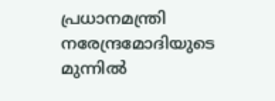പ്രധാനമന്ത്രി നരേന്ദ്രമോദിയുടെ മുന്നിൽ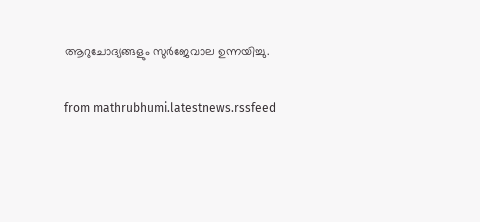ആറുചോദ്യങ്ങളും സുർജേവാല ഉന്നയിച്ചു.


from mathrubhumi.latestnews.rssfeed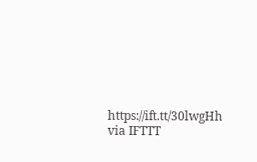https://ift.tt/30lwgHh
via IFTTT